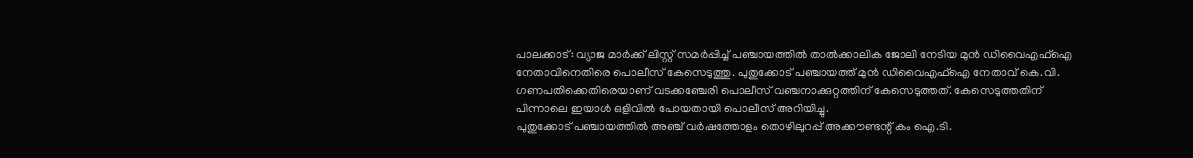പാലക്കാട്: വ്യാജ മാർക്ക് ലിസ്റ്റ് സമർപ്പിച്ച് പഞ്ചായത്തിൽ താൽക്കാലിക ജോലി നേടിയ മുൻ ഡിവൈഎഫ്ഐ നേതാവിനെതിരെ പൊലീസ് കേസെടുത്തു. പുതുക്കോട് പഞ്ചായത്ത് മുൻ ഡിവൈഎഫ്ഐ നേതാവ് കെ.വി. ഗണപതിക്കെതിരെയാണ് വടക്കഞ്ചേരി പൊലീസ് വഞ്ചനാക്കുറ്റത്തിന് കേസെടുത്തത്. കേസെടുത്തതിന് പിന്നാലെ ഇയാൾ ഒളിവിൽ പോയതായി പൊലീസ് അറിയിച്ചു.
പുതുക്കോട് പഞ്ചായത്തിൽ അഞ്ച് വർഷത്തോളം തൊഴിലുറപ്പ് അക്കൗണ്ടന്റ് കം ഐ.ടി.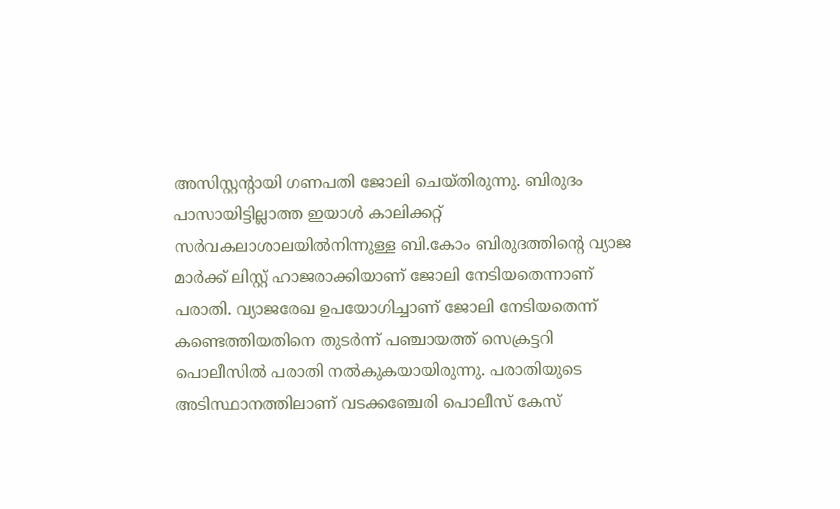അസിസ്റ്റന്റായി ഗണപതി ജോലി ചെയ്തിരുന്നു. ബിരുദം പാസായിട്ടില്ലാത്ത ഇയാൾ കാലിക്കറ്റ് സർവകലാശാലയിൽനിന്നുള്ള ബി.കോം ബിരുദത്തിന്റെ വ്യാജ മാർക്ക് ലിസ്റ്റ് ഹാജരാക്കിയാണ് ജോലി നേടിയതെന്നാണ് പരാതി. വ്യാജരേഖ ഉപയോഗിച്ചാണ് ജോലി നേടിയതെന്ന് കണ്ടെത്തിയതിനെ തുടർന്ന് പഞ്ചായത്ത് സെക്രട്ടറി പൊലീസിൽ പരാതി നൽകുകയായിരുന്നു. പരാതിയുടെ അടിസ്ഥാനത്തിലാണ് വടക്കഞ്ചേരി പൊലീസ് കേസ്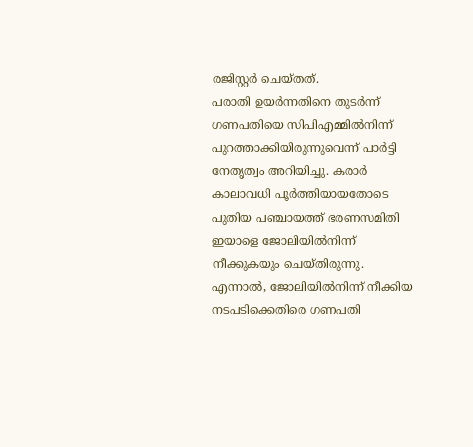രജിസ്റ്റർ ചെയ്തത്.
പരാതി ഉയർന്നതിനെ തുടർന്ന് ഗണപതിയെ സിപിഎമ്മിൽനിന്ന് പുറത്താക്കിയിരുന്നുവെന്ന് പാർട്ടി നേതൃത്വം അറിയിച്ചു. കരാർ കാലാവധി പൂർത്തിയായതോടെ പുതിയ പഞ്ചായത്ത് ഭരണസമിതി ഇയാളെ ജോലിയിൽനിന്ന് നീക്കുകയും ചെയ്തിരുന്നു. എന്നാൽ, ജോലിയിൽനിന്ന് നീക്കിയ നടപടിക്കെതിരെ ഗണപതി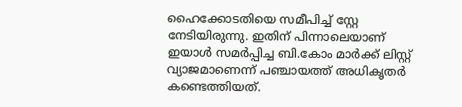ഹൈക്കോടതിയെ സമീപിച്ച് സ്റ്റേ നേടിയിരുന്നു. ഇതിന് പിന്നാലെയാണ് ഇയാൾ സമർപ്പിച്ച ബി.കോം മാർക്ക് ലിസ്റ്റ് വ്യാജമാണെന്ന് പഞ്ചായത്ത് അധികൃതർ കണ്ടെത്തിയത്.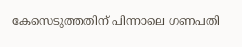കേസെടുത്തതിന് പിന്നാലെ ഗണപതി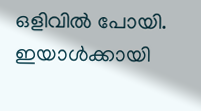ഒളിവിൽ പോയി. ഇയാൾക്കായി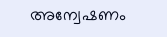അന്വേഷണം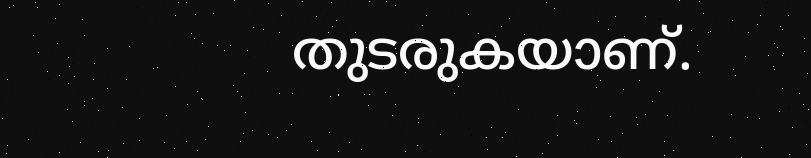തുടരുകയാണ്.